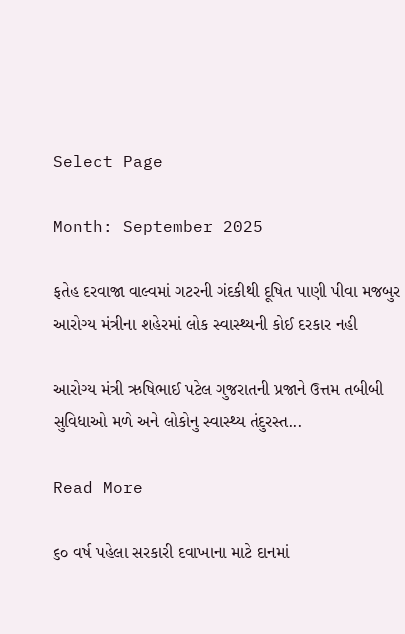Select Page

Month: September 2025

ફતેહ દરવાજા વાલ્વમાં ગટરની ગંદકીથી દૂષિત પાણી પીવા મજબુર આરોગ્ય મંત્રીના શહેરમાં લોક સ્વાસ્થ્યની કોઈ દરકાર નહી

આરોગ્ય મંત્રી ઋષિભાઈ પટેલ ગુજરાતની પ્રજાને ઉત્તમ તબીબી સુવિધાઓ મળે અને લોકોનુ સ્વાસ્થ્ય તંદુરસ્ત...

Read More

૬૦ વર્ષ પહેલા સરકારી દવાખાના માટે દાનમાં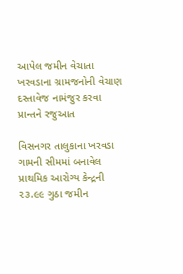આપેલ જમીન વેચાતા ખરવડાના ગ્રામજનોની વેચાણ દસ્તાવેજ નામંજુર કરવા પ્રાન્તને રજુઆત

વિસનગર તાલુકાના ખરવડા ગામની સીમમાં બનાવેલ પ્રાથમિક આરોગ્ય કેન્દ્રની ૨૩.૯૯ ગુઠા જમીન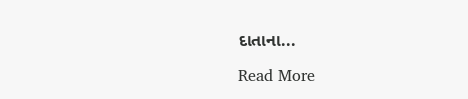દાતાના...

Read More